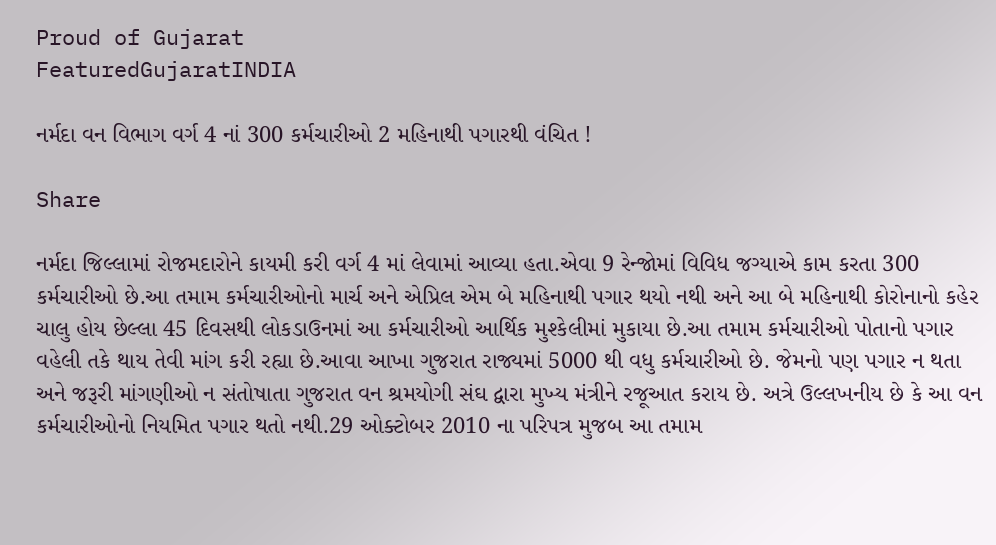Proud of Gujarat
FeaturedGujaratINDIA

નર્મદા વન વિભાગ વર્ગ 4 નાં 300 કર્મચારીઓ 2 મહિનાથી પગારથી વંચિત !

Share

નર્મદા જિલ્લામાં રોજમદારોને કાયમી કરી વર્ગ 4 માં લેવામાં આવ્યા હતા.એવા 9 રેન્જોમાં વિવિધ જગ્યાએ કામ કરતા 300 કર્મચારીઓ છે.આ તમામ કર્મચારીઓનો માર્ચ અને એપ્રિલ એમ બે મહિનાથી પગાર થયો નથી અને આ બે મહિનાથી કોરોનાનો કહેર ચાલુ હોય છેલ્લા 45 દિવસથી લોકડાઉનમાં આ કર્મચારીઓ આર્થિક મુશ્કેલીમાં મુકાયા છે.આ તમામ કર્મચારીઓ પોતાનો પગાર વહેલી તકે થાય તેવી માંગ કરી રહ્યા છે.આવા આખા ગુજરાત રાજ્યમાં 5000 થી વધુ કર્મચારીઓ છે. જેમનો પણ પગાર ન થતા અને જરૂરી માંગણીઓ ન સંતોષાતા ગુજરાત વન શ્રમયોગી સંઘ દ્વારા મુખ્ય મંત્રીને રજૂઆત કરાય છે. અત્રે ઉલ્લખનીય છે કે આ વન કર્મચારીઓનો નિયમિત પગાર થતો નથી.29 ઓક્ટોબર 2010 ના પરિપત્ર મુજબ આ તમામ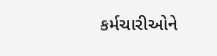કર્મચારીઓને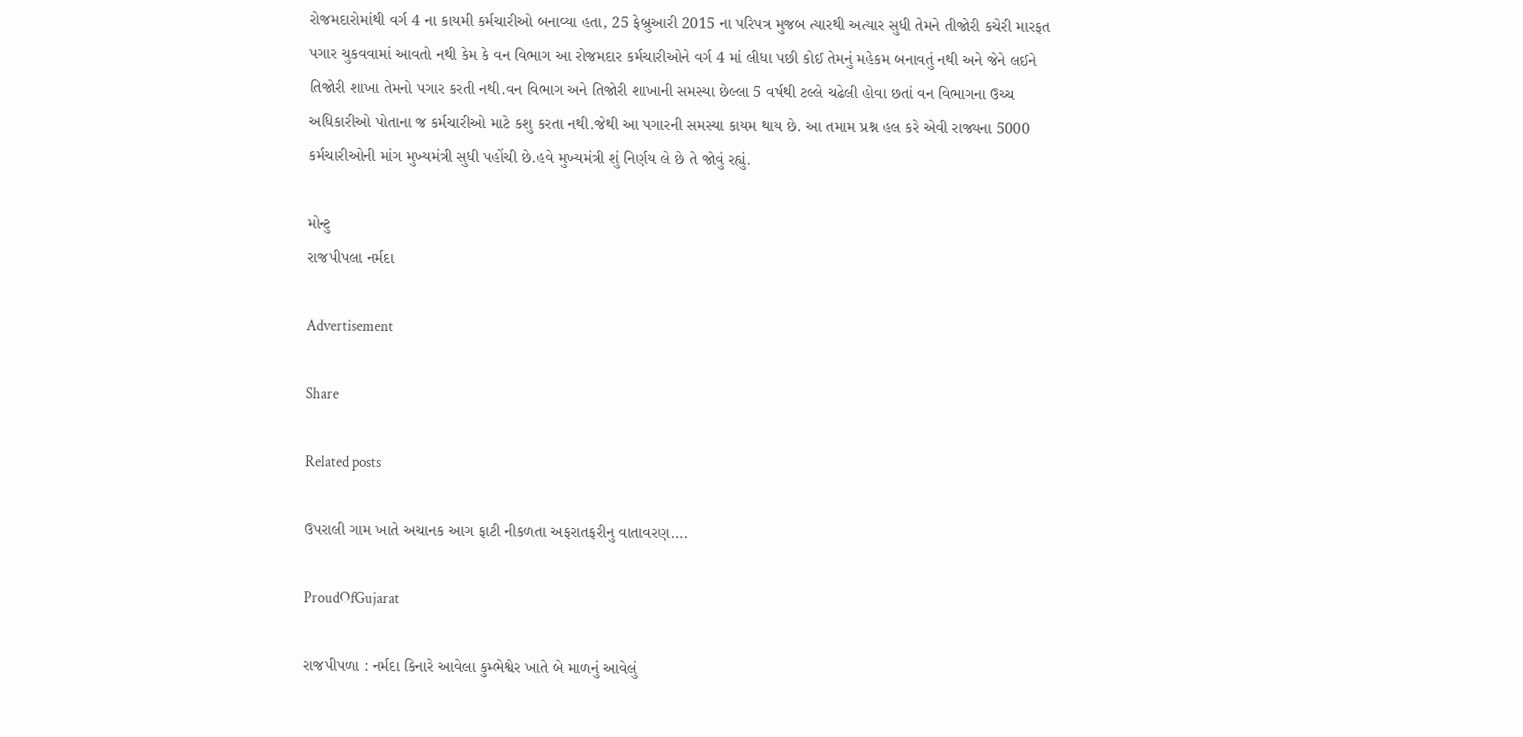રોજમદારોમાંથી વર્ગ 4 ના કાયમી કર્મચારીઓ બનાવ્યા હતા, 25 ફેબ્રુઆરી 2015 ના પરિપત્ર મુજબ ત્યારથી અત્યાર સુધી તેમને તીજોરી કચેરી મારફત પગાર ચુકવવામાં આવતો નથી કેમ કે વન વિભાગ આ રોજમદાર કર્મચારીઓને વર્ગ 4 માં લીધા પછી કોઈ તેમનું મહેકમ બનાવતું નથી અને જેને લઈને તિજોરી શાખા તેમનો પગાર કરતી નથી.વન વિભાગ અને તિજોરી શાખાની સમસ્યા છેલ્લા 5 વર્ષથી ટલ્લે ચઢેલી હોવા છતાં વન વિભાગના ઉચ્ચ અધિકારીઓ પોતાના જ કર્મચારીઓ માટે કશુ કરતા નથી.જેથી આ પગારની સમસ્યા કાયમ થાય છે. આ તમામ પ્રશ્ન હલ કરે એવી રાજ્યના 5000 કર્મચારીઓની માંગ મુખ્યમંત્રી સુધી પહોંચી છે.હવે મુખ્યમંત્રી શું નિર્ણય લે છે તે જોવું રહ્યું.

મોન્ટુ
રાજપીપલા નર્મદા

Advertisement

Share

Related posts

ઉપરાલી ગામ ખાતે અચાનક આગ ફાટી નીકળતા અફરાતફરીનુ વાતાવરણ….

ProudOfGujarat

રાજપીપળા : નર્મદા કિનારે આવેલા કુમ્ભેશ્વેર ખાતે બે માળનું આવેલું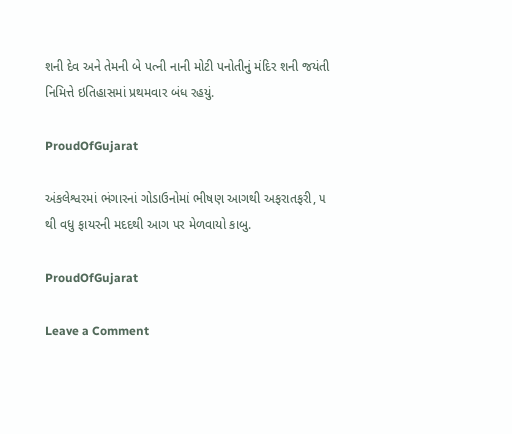શની દેવ અને તેમની બે પત્ની નાની મોટી પનોતીનું મંદિર શની જયંતી નિમિત્તે ઇતિહાસમાં પ્રથમવાર બંધ રહયું.

ProudOfGujarat

અંકલેશ્વરમાં ભંગારનાં ગોડાઉનોમાં ભીષણ આગથી અફરાતફરી, ૫ થી વધુ ફાયરની મદદથી આગ પર મેળવાયો કાબુ.

ProudOfGujarat

Leave a Comment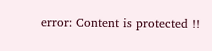error: Content is protected !!